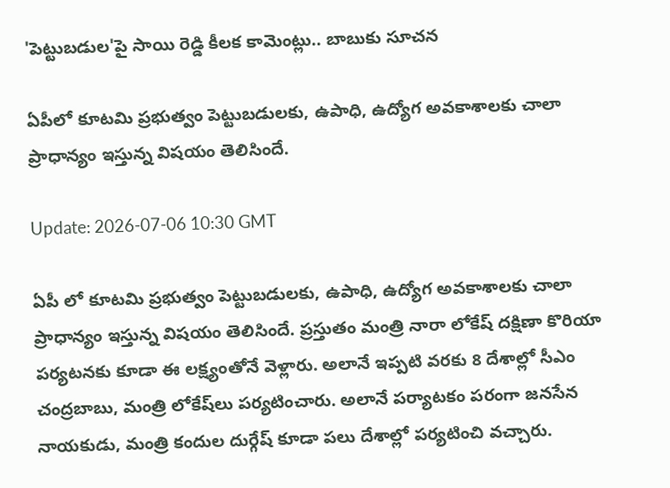'పెట్టుబ‌డుల‌'పై సాయి రెడ్డి కీల‌క కామెంట్లు.. బాబుకు సూచ‌న‌

ఏపీలో కూట‌మి ప్ర‌భుత్వం పెట్టుబడుల‌కు, ఉపాధి, ఉద్యోగ అవ‌కాశాల‌కు చాలా ప్రాధాన్యం ఇస్తున్న విష‌యం తెలిసిందే.

Update: 2026-07-06 10:30 GMT

ఏపీ లో కూట‌మి ప్ర‌భుత్వం పెట్టుబడుల‌కు, ఉపాధి, ఉద్యోగ అవ‌కాశాల‌కు చాలా ప్రాధాన్యం ఇస్తున్న విష‌యం తెలిసిందే. ప్ర‌స్తుతం మంత్రి నారా లోకేష్ ద‌క్షిణా కొరియా ప‌ర్య‌ట‌న‌కు కూడా ఈ ల‌క్ష్యంతోనే వెళ్లారు. అలానే ఇప్ప‌టి వ‌ర‌కు 8 దేశాల్లో సీఎం చంద్ర‌బాబు, మంత్రి లోకేష్‌లు ప‌ర్య‌టించారు. అలానే ప‌ర్యాట‌కం ప‌రంగా జ‌న‌సేన నాయ‌కుడు, మంత్రి కందుల దుర్గేష్ కూడా ప‌లు దేశాల్లో ప‌ర్య‌టించి వ‌చ్చారు.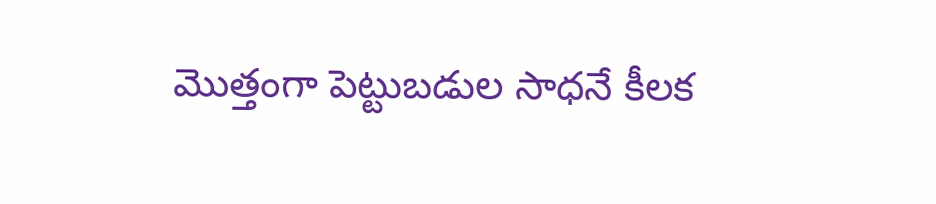మొత్తంగా పెట్టుబడుల సాధ‌నే కీల‌క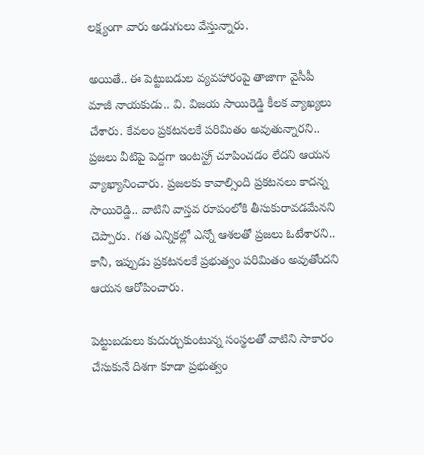ల‌క్ష్యంగా వారు అడుగులు వేస్తున్నారు.

అయితే.. ఈ పెట్టుబ‌డుల వ్య‌వ‌హారంపై తాజాగా వైసీపీ మాజీ నాయ‌కుడు.. వి. విజ‌య‌ సాయిరెడ్డి కీల‌క వ్యాఖ్య‌లు చేశారు. కేవ‌లం ప్ర‌క‌ట‌న‌ల‌కే ప‌రిమితం అవుతున్నార‌ని.. ప్ర‌జ‌లు వీటిపై పెద్దగా ఇంట‌స్ట్ర్ చూపించ‌డం లేద‌ని ఆయ‌న వ్యాఖ్యానించారు. ప్ర‌జ‌ల‌కు కావాల్సింది ప్ర‌క‌ట‌న‌లు కాద‌న్న సాయిరెడ్డి.. వాటిని వాస్త‌వ రూపంలోకి తీసుకురావ‌డ‌మేన‌ని చెప్పారు. గ‌త ఎన్నిక‌ల్లో ఎన్నో ఆశ‌ల‌తో ప్ర‌జ‌లు ఓటేశార‌ని.. కానీ, ఇప్పుడు ప్ర‌క‌ట‌న‌ల‌కే ప్ర‌భుత్వం ప‌రిమితం అవుతోంద‌ని ఆయ‌న ఆరోపించారు.

పెట్టుబ‌డులు కుదుర్చుకుంటున్న సంస్థ‌ల‌తో వాటిని సాకారం చేసుకునే దిశ‌గా కూడా ప్ర‌భుత్వం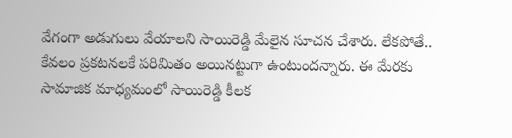వేగంగా అడుగులు వేయాల‌ని సాయిరెడ్డి మేలైన సూచ‌న చేశారు. లేక‌పోతే.. కేవ‌లం ప్ర‌క‌ట‌నల‌కే ప‌రిమితం అయిన‌ట్టుగా ఉంటుంద‌న్నారు. ఈ మేరకు సామాజిక మాధ్య‌మంలో సాయిరెడ్డి కీల‌క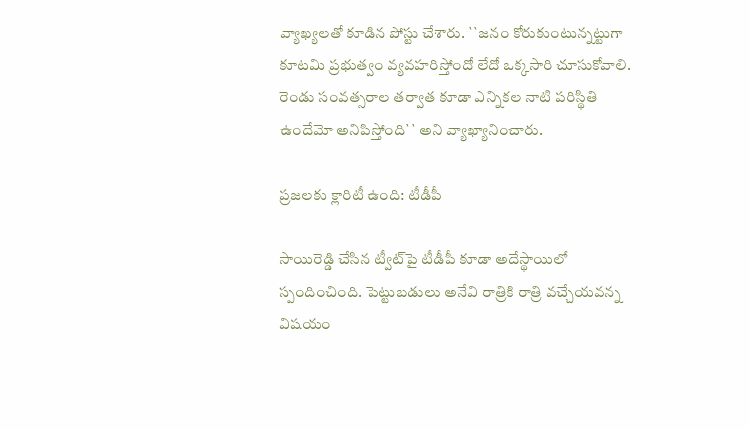వ్యాఖ్య‌ల‌తో కూడిన పోస్టు చేశారు. ``జ‌నం కోరుకుంటున్న‌ట్టుగా కూట‌మి ప్ర‌భుత్వం వ్య‌వ‌హ‌రిస్తోందో లేదో ఒక్క‌సారి చూసుకోవాలి. రెండు సంవ‌త్స‌రాల త‌ర్వాత కూడా ఎన్నిక‌ల నాటి ప‌రిస్థితి ఉందేమో అనిపిస్తోంది`` అని వ్యాఖ్యానించారు.

ప్ర‌జ‌ల‌కు క్లారిటీ ఉంది: టీడీపీ

సాయిరెడ్డి చేసిన ట్వీట్‌పై టీడీపీ కూడా అదేస్థాయిలో స్పందించింది. పెట్టుబ‌డులు అనేవి రాత్రికి రాత్రి వ‌చ్చేయ‌వ‌న్న విష‌యం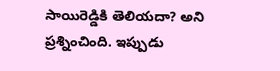సాయిరెడ్డికి తెలియ‌దా? అని ప్ర‌శ్నించింది. ఇప్పుడు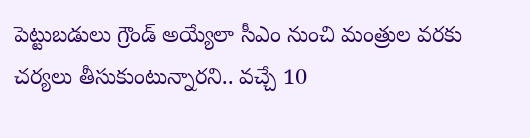పెట్టుబడులు గ్రౌండ్ అయ్యేలా సీఎం నుంచి మంత్రుల వ‌ర‌కు చ‌ర్య‌లు తీసుకుంటున్నార‌ని.. వ‌చ్చే 10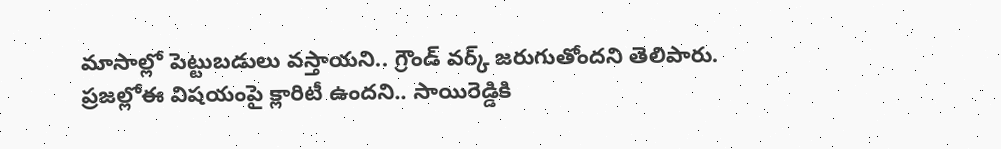మాసాల్లో పెట్టుబ‌డులు వ‌స్తాయ‌ని.. గ్రౌండ్ వ‌ర్క్ జ‌రుగుతోంద‌ని తెలిపారు. ప్ర‌జ‌ల్లోఈ విష‌యంపై క్లారిటీ ఉంద‌ని.. సాయిరెడ్డికి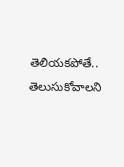తెలియ‌క‌పోతే.. తెలుసుకోవాల‌ని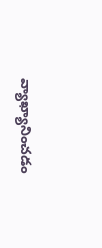వ్యాఖ్యానించ‌డం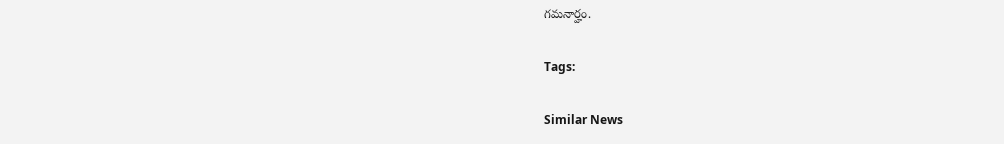గ‌మ‌నార్హం.

Tags:

Similar News